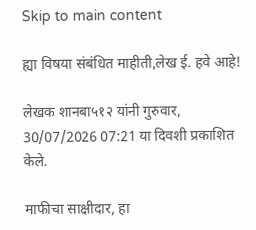Skip to main content

ह्या विषया संबंधित माहीती,लेख ई. हवे आहे!

लेखक शानबा५१२ यांनी गुरुवार, 30/07/2026 07:21 या दिवशी प्रकाशित केले.

माफीचा साक्षीदार, हा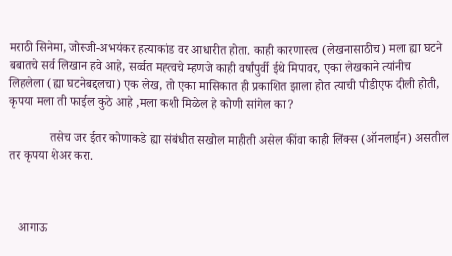मराठी सिनेमा, जोस्जी-अभयंकर हत्याकांड वर आधारीत होता. काही कारणास्त्व (लेखनासाठीच) मला ह्या घटने बबातचे सर्व लिखान हवे आहे, सर्व्वत मह्त्वचे म्हणजे काही वर्षांपुर्वी ईथे मिपावर, एका लेखकाने त्यांनीच लिहलेला (ह्या घटनेबद्दलचा) एक लेख, तो एका मासिकात ही प्रकाशित झाला होत त्याची पीडीएफ दीली होती, कृपया मला ती फाईल कुठे आहे ,मला कशी मिळेल हे कोणी सांगेल का?

             तसेच जर ईतर कोणाकडे ह्या संबंधीत सखोल माहीती असेल कींवा काही लिंक्स (ऑनलाईन) असतील तर कृपया शेअर करा.



   आगाऊ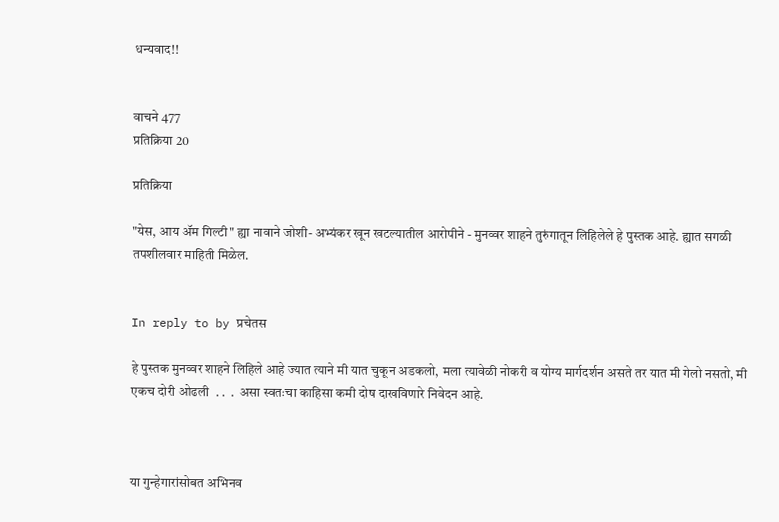धन्यवाद!!


वाचने 477
प्रतिक्रिया 20

प्रतिक्रिया

"येस, आय ॲम गिल्टी" ह्या नावाने जोशी- अभ्यंकर खून खटल्यातील आरोपीने - मुनव्वर शाहने तुरुंगातून लिहिलेले हे पुस्तक आहे. ह्यात सगळी तपशीलवार माहिती मिळेल.


In reply to by प्रचेतस

हे पुस्तक मुनव्वर शाहने लिहिले आहे ज्यात त्याने मी यात चुकून अडकलो, मला त्यावेळी नोकरी व योग्य मार्गदर्शन असते तर यात मी गेलो नसतो, मी एकच दोरी ओढली  . .  .  असा स्वतःचा काहिसा कमी दोष दाखविणारे निवेदन आहे.



या गुन्हेगारांसोबत अभिनव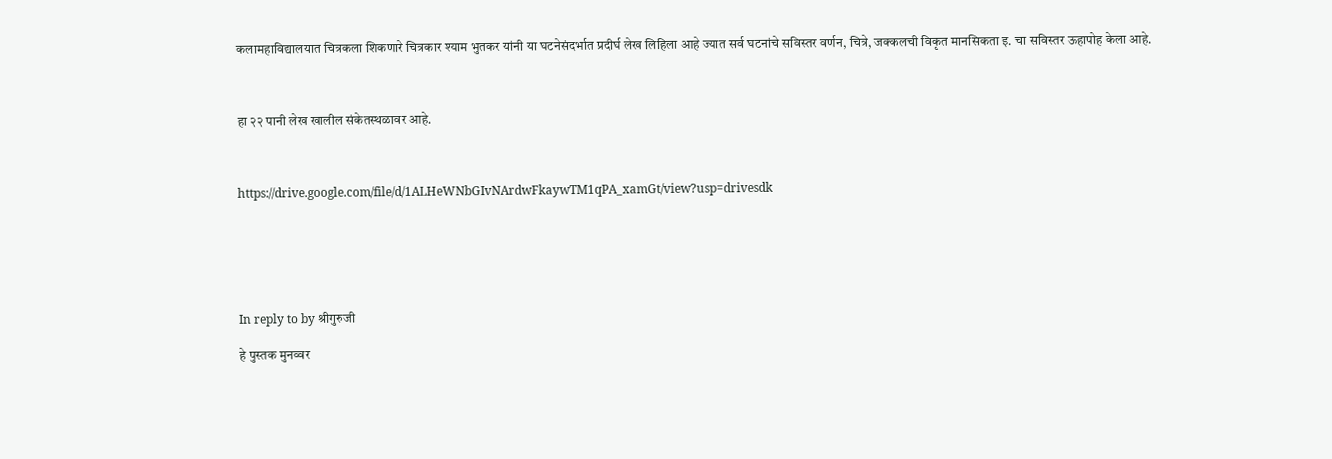कलामहाविद्यालयात चित्रकला शिकणारे चित्रकार श्याम भुतकर यांनी या घटनेसंदर्भात प्रदीर्घ लेख लिहिला आहे ज्यात सर्व घटनांचे सविस्तर वर्णन, चित्रे, जक्कलची विकृत मानसिकता इ. चा सविस्तर ऊहापोह केला आहे.



हा २२ पानी लेख खालील संकेतस्थळावर आहे.



https://drive.google.com/file/d/1ALHeWNbGIvNArdwFkaywTM1qPA_xamGt/view?usp=drivesdk






In reply to by श्रीगुरुजी

हे पुस्तक मुनव्वर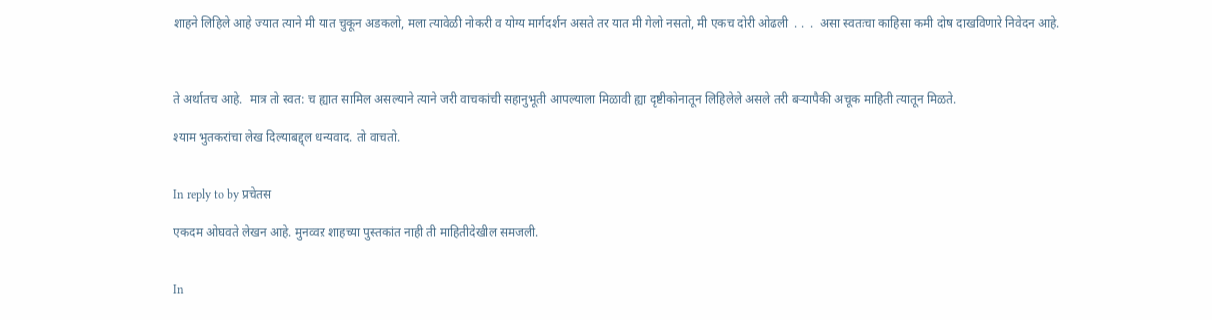शाहने लिहिले आहे ज्यात त्याने मी यात चुकून अडकलो, मला त्यावेळी नोकरी व योग्य मार्गदर्शन असते तर यात मी गेलो नसतो, मी एकच दोरी ओढली  . .  .  असा स्वतःचा काहिसा कमी दोष दाखविणारे निवेदन आहे.



ते अर्थातच आहे.  मात्र तो स्वत: च ह्यात सामिल असल्याने त्याने जरी वाचकांची सहानुभूती आपल्याला मिळावी ह्या दृष्टीकोनातून लिहिलेले असले तरी बऱ्यापैकी अचूक माहिती त्यातून मिळते.

श्याम भुतकरांचा लेख दिल्याबद्द्ल धन्यवाद. तो वाचतो.


In reply to by प्रचेतस

एकदम ओघवते लेखन आहे. मुनव्वऱ शाहच्या पुस्तकांत नाही ती माहितीदेखील समजली.


In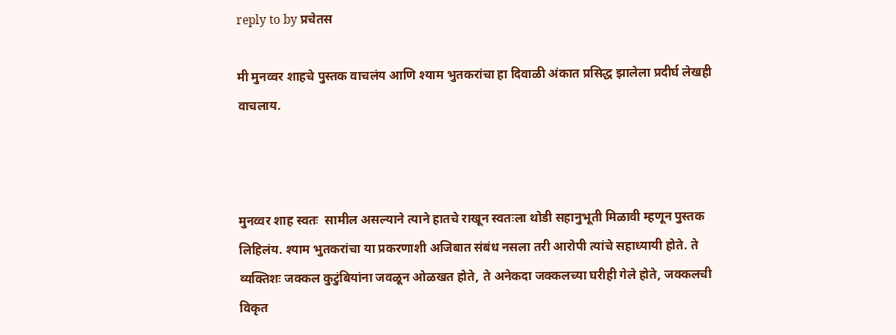reply to by प्रचेतस

मी मुनव्वर शाहचे पुस्तक वाचलंय आणि श्याम भुतकरांचा हा दिवाळी अंकात प्रसिद्ध झालेला प्रदीर्घ लेखही वाचलाय.



मुनव्वर शाह स्वतः  सामील असल्याने त्याने हातचे राखून स्वतःला थोडी सहानुभूती मिळावी म्हणून पुस्तक लिहिलंय. श्याम भुतकरांचा या प्रकरणाशी अजिबात संबंध नसला तरी आरोपी त्यांचे सहाध्यायी होते. ते व्यक्तिशः जक्कल कुटुंबियांना जवळून ओळखत होते, ते अनेकदा जक्कलच्या घरीही गेले होते, जक्कलची विकृत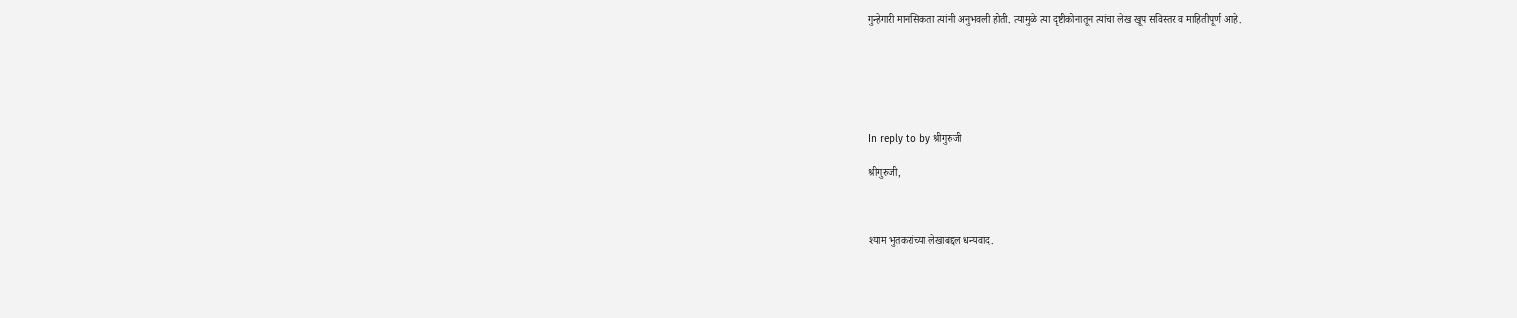गुन्हेगारी मानसिकता त्यांनी अनुभवली होती. त्यामुळे त्या दृष्टीकोनातून त्यांचा लेख खूप सविस्तर व माहितीपूर्ण आहे.






In reply to by श्रीगुरुजी

श्रीगुरुजी,



श्याम भुतकरांच्या लेखाबद्दल धन्यवाद.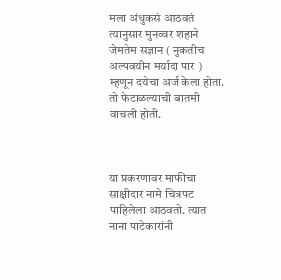मला अंधुकसं आठवतं त्यानुसार मुनव्वर शहाने जेमतेम सज्ञान ( नुकतीच अल्पवयीन मर्यादा पार ) म्हणून दयेचा अर्ज केला होता. तो फेटाळल्याची बातमी वाचली होती.



या प्रकरणावर माफीचा साक्षीदार नामे चित्रपट पाहिलेला आठवतो. त्यात नाना पाटेकारांनी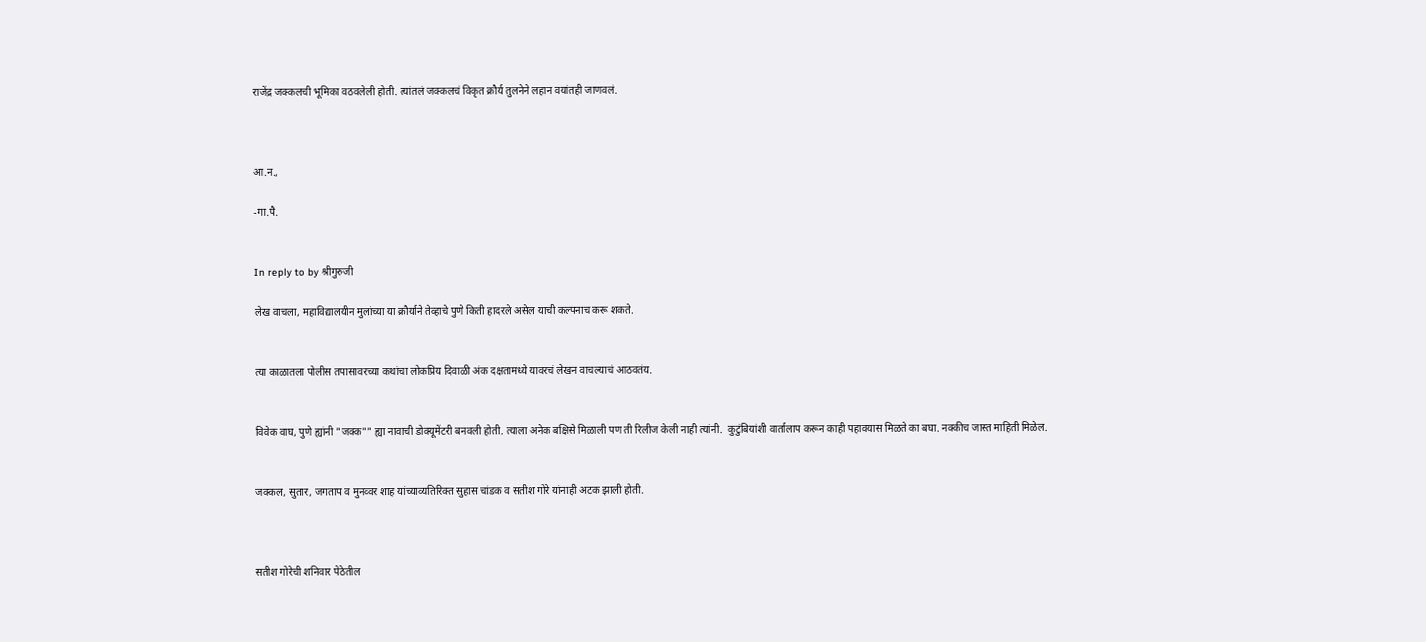राजेंद्र जक्कलची भूमिका वठवलेली होती. त्यांतलं जक्कलचं विकृत क्रौर्य तुलनेने लहान वयांतही जाणवलं.



आ.न.,

-गा.पै.


In reply to by श्रीगुरुजी

लेख वाचला, महाविद्यालयीन मुलांच्या या क्रौर्याने तेव्हाचे पुणे किती हादरले असेल याची कल्पनाच करू शकते.


त्या काळातला पोलीस तपासावरच्या कथांचा लोकप्रिय दिवाळी अंक दक्षतामध्ये यावरचं लेखन वाचल्याचं आठवतंय.


विवेक वाघ, पुणे ह्यांनी "जक्क"" ह्या नावाची डोक्यूमेंटरी बनवली होती. त्याला अनेक बक्षिसे मिळाली पण ती रिलीज केली नाही त्यांनी.  कुटुंबियांशी वार्तालाप करून काही पहावयास मिळते का बघा. नक्कीच जास्त माहिती मिळेल.


जक्कल, सुतार, जगताप व मुनव्वर शाह यांच्याव्यतिरिक्त सुहास चांडक व सतीश गोरे यांनाही अटक झाली होती.



सतीश गोरेची शनिवार पेठेतील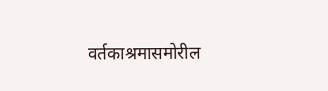वर्तकाश्रमासमोरील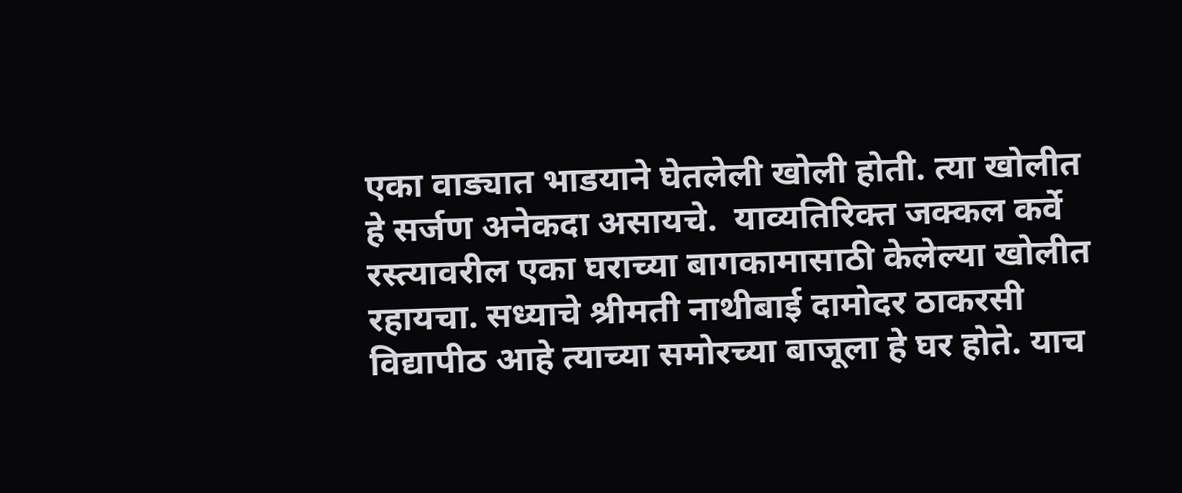एका वाड्यात भाडयाने घेतलेली खोली होती. त्या खोलीत हे सर्जण अनेकदा असायचे.  याव्यतिरिक्त जक्कल कर्वे रस्त्यावरील एका घराच्या बागकामासाठी केलेल्या खोलीत रहायचा. सध्याचे श्रीमती नाथीबाई दामोदर ठाकरसी विद्यापीठ आहे त्याच्या समोरच्या बाजूला हे घर होते. याच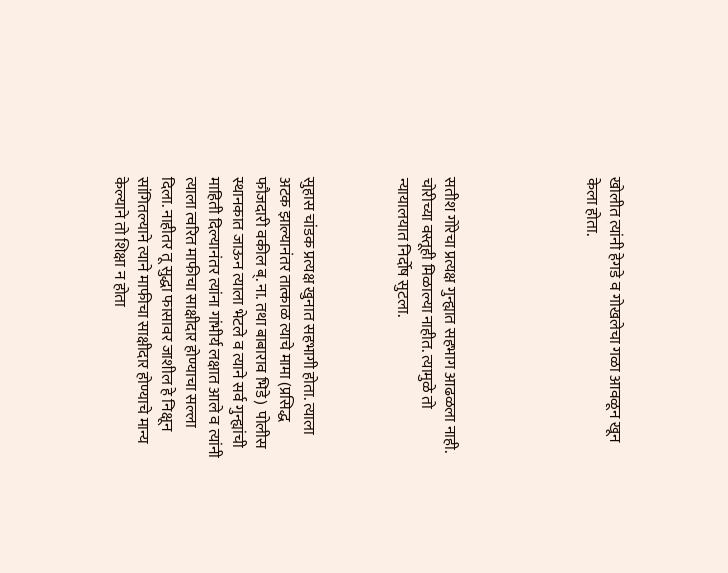खोलीत त्यांनी हेगडे व गोखलेचा गळा आवळून खून केला होता.





सतीश गोरेचा प्रत्यक्ष गुन्ह्यात सहभाग आढळला नाही. चोरीच्या वस्तूही मिळाल्या नाहीत. त्यामुळे तो न्यायालयात निर्दोष सुटला.



सुहास चांडक प्रत्यक्ष खुनात सहभागी होता. त्याला अटक झाल्यानंतर तात्काळ त्याचे मामा (प्रसिद्ध फौजदारी वकील ब्. ना. तथा बाबाराव भिडे)  पोलीस स्थानकात जाऊन त्याला भेटले व त्याने सर्व गुन्ह्यांची माहिती दिल्यानंतर त्यांना गांभीर्य लक्षात आले व त्यांनी त्याला त्वरित माफीचा साक्षीदार होण्याचा सल्ला दिला. नाहीतर तू सुद्धा फासावर जाशील हे निक्षून सांगितल्याने त्याने माफीचा साक्षीदार होण्याचे मान्य केल्याने तो शिक्षा न होता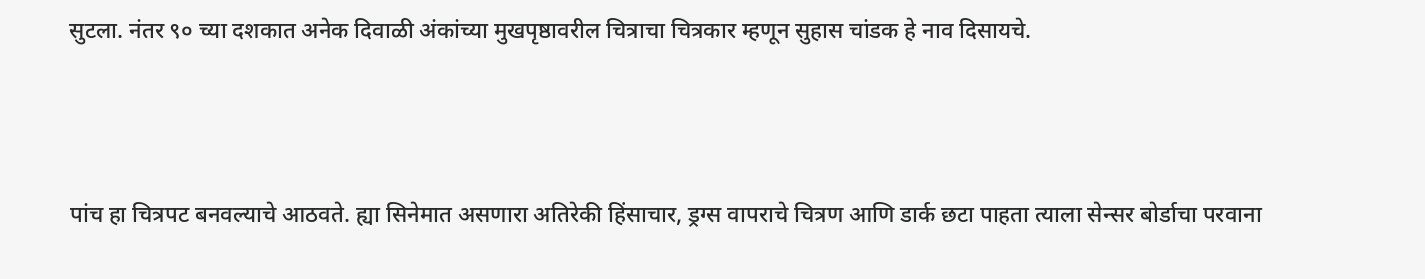सुटला. नंतर ९० च्या दशकात अनेक दिवाळी अंकांच्या मुखपृष्ठावरील चित्राचा चित्रकार म्हणून सुहास चांडक हे नाव दिसायचे.




पांच हा चित्रपट बनवल्याचे आठवते. ह्या सिनेमात असणारा अतिरेकी हिंसाचार, ड्रग्स वापराचे चित्रण आणि डार्क छटा पाहता त्याला सेन्सर बोर्डाचा परवाना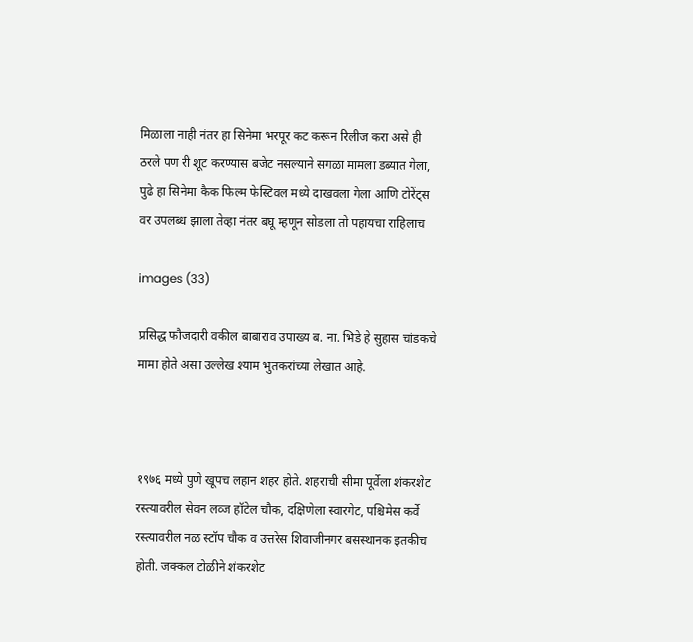मिळाला नाही नंतर हा सिनेमा भरपूर कट करून रिलीज करा असे ही ठरले पण री शूट करण्यास बजेट नसल्याने सगळा मामला डब्यात गेला, पुढे हा सिनेमा कैक फिल्म फेस्टिवल मध्ये दाखवला गेला आणि टोरेंट्स वर उपलब्ध झाला तेव्हा नंतर बघू म्हणून सोडला तो पहायचा राहिलाच

images (33)

प्रसिद्ध फौजदारी वकील बाबाराव उपाख्य ब. ना. भिडे हे सुहास चांडकचे मामा होते असा उल्लेख श्याम भुतकरांच्या लेखात आहे.



१९७६ मध्ये पुणे खूपच लहान शहर होते. शहराची सीमा पूर्वेला शंकरशेट रस्त्यावरील सेवन लव्ज हॉटेल चौक, दक्षिणेला स्वारगेट, पश्चिमेस कर्वे रस्त्यावरील नळ स्टॉप चौक व उत्तरेस शिवाजीनगर बसस्थानक इतकीच होती. जक्कल टोळीने शंकरशेट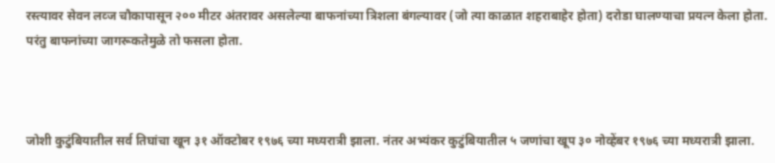रस्त्यावर सेवन लव्ज चौकापासून २०० मीटर अंतरावर असलेल्या बाफनांच्या त्रिशला बंगल्यावर (जो त्या काळात शहराबाहेर होता) दरोडा घालण्याचा प्रयत्न केला होता. परंतु बाफनांच्या जागरूकतेमुळे तो फसला होता.



जोशी कुटुंबियातील सर्व तिघांचा खून ३१ ऑक्टोबर १९७६ च्या मध्यरात्री झाला. नंतर अभ्यंकर कुटुंबियातील ५ जणांचा खूप ३० नोव्हेंबर १९७६ च्या मध्यरात्री झाला.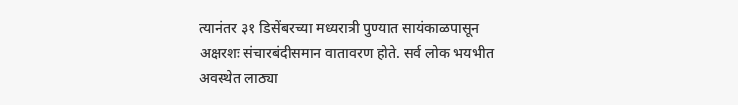त्यानंतर ३१ डिसेंबरच्या मध्यरात्री पुण्यात सायंकाळपासून अक्षरशः संचारबंदीसमान वातावरण होते. सर्व लोक भयभीत अवस्थेत लाठ्या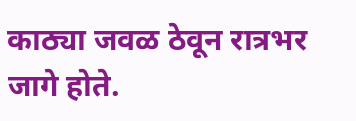काठ्या जवळ ठेवून रात्रभर जागे होते.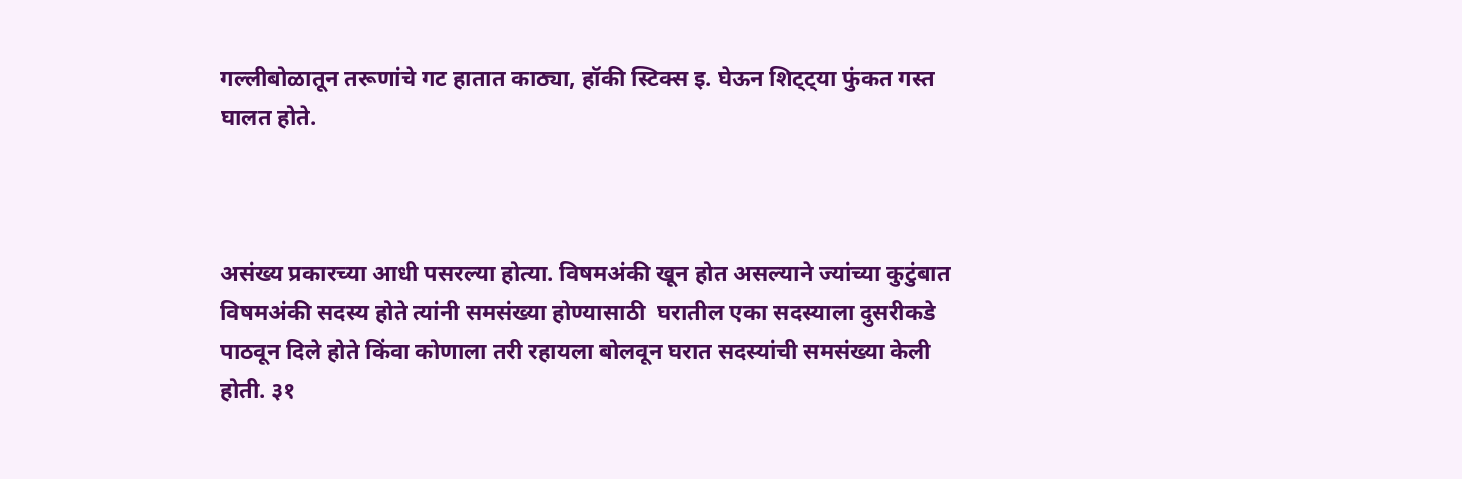गल्लीबोळातून तरूणांचे गट हातात काठ्या, हॉकी स्टिक्स इ. घेऊन शिट्ट्या फुंकत गस्त घालत होते.



असंख्य प्रकारच्या आधी पसरल्या होत्या. विषमअंकी खून होत असल्याने ज्यांच्या कुटुंबात विषमअंकी सदस्य होते त्यांनी समसंख्या होण्यासाठी  घरातील एका सदस्याला दुसरीकडे पाठवून दिले होते किंवा कोणाला तरी रहायला बोलवून घरात सदस्यांची समसंख्या केली होती. ३१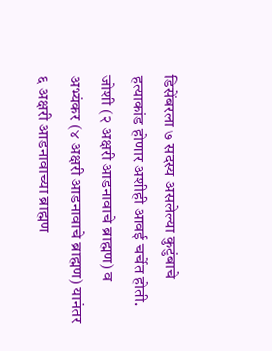डिसेंबरला ७ सदस्य असलेल्या कुटुंबाचे हत्याकांड होणार अशीही आवई चर्चेत होती. जोशी (२ अक्षरी आडनावाचे ब्राह्मण) व अभ्यंकर (४ अक्षरी आडनावाचे ब्राह्मण) यानंतर ६ अक्षरी आडनावाच्या ब्राह्मण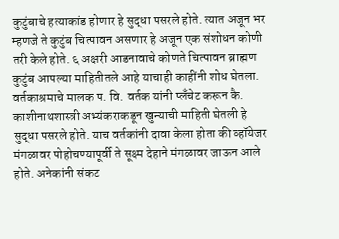कुटुंबाचे हत्याकांड होणार हे सुद्धा पसरले होते. त्यात अजून भर म्हणजे ते कुटुंब चित्पावन असणार हे अजून एक संशोधन कोणी तरी केले होते. ६ अक्षरी आडनावाचे कोणते चित्पावन ब्राह्मण कुटुंब आपल्या माहितीतले आहे याचाही काहींनी शोध घेतला. वर्तकाश्रमाचे मालक प. वि. वर्तक यांनी प्लॅंचेट करून कै. काशीनाथशास्त्री अभ्यंकराकडून खुन्याची माहिती घेतली हे सुद्धा पसरले होते. याच वर्तकांनी दावा केला होता की व्हॉयेजर मंगळावर पोहोचण्यापूर्वी ते सूक्ष्म देहाने मंगळावर जाऊन आले होते. अनेकांनी संकट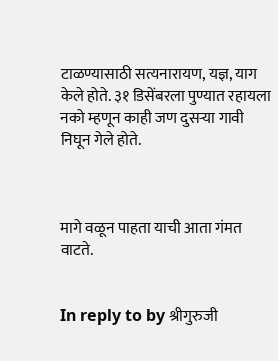टाळण्यासाठी सत्यनारायण, यज्ञ, याग केले होते. ३१ डिसेंबरला पुण्यात रहायला नको म्हणून काही जण दुसऱ्या गावी निघून गेले होते.



मागे वळून पाहता याची आता गंमत वाटते.


In reply to by श्रीगुरुजी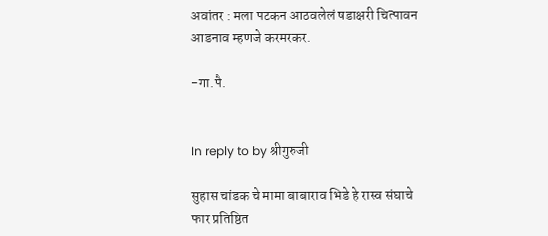अवांतर : मला पटकन आठवलेलं षडाक्षरी चित्पावन आडनाव म्हणजे करमरकर.

-गा.पै.


In reply to by श्रीगुरुजी

सुहास चांडक चे मामा बाबाराव भिडे हे रास्व संघाचे फार प्रतिष्ठित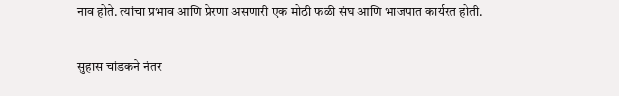नाव होते. त्यांचा प्रभाव आणि प्रेरणा असणारी एक मोठी फळी संघ आणि भाजपात कार्यरत होती.

सुहास चांडकने नंतर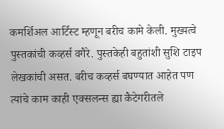कमर्शिअल आर्टिस्ट म्हणून बरीच कामे केली. मुख्यत्वे पुस्तकांची कव्हर्स वगैरे. पुस्तकेही बहुतांशी सुशि टाइप लेखकांची असत. बरीच कव्हर्स बघण्यात आहेत पण त्यांचे काम काही एक्सलन्स ह्या कैटेगरीतले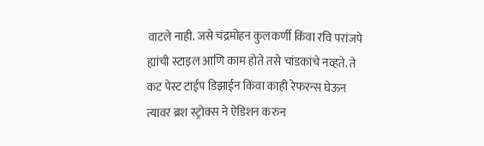वाटले नाही. जसे चंद्रमोहन कुलकर्णी किंवा रवि परांजपे ह्यांची स्टाइल आणि काम होते तसे चांडकांचे नव्हते. ते कट पेस्ट टाईप डिझाईन किंवा काही रेफरन्स घेऊन त्यावर ब्रश स्ट्रोक्स ने ऐडिशन करुन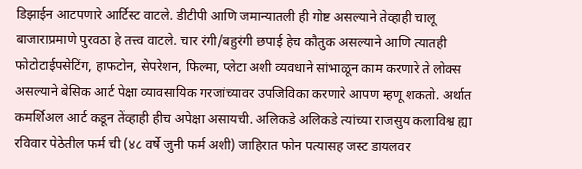डिझाईन आटपणारे आर्टिस्ट वाटले. डीटीपी आणि जमान्यातली ही गोष्ट असल्याने तेव्हाही चालू बाजाराप्रमाणे पुरवठा हे तत्त्व वाटले. चार रंगी/बहुरंगी छपाई हेच कौतुक असल्याने आणि त्यातही फोटोटाईपसेटिंग, हाफटोन, सेपरेशन, फिल्मा, प्लेटा अशी व्यवधाने सांभाळून काम करणारे ते लोक्स असल्याने बेसिक आर्ट पेक्षा व्यावसायिक गरजांच्यावर उपजिविका करणारे आपण म्हणू शकतो. अर्थात कमर्शिअल आर्ट कडून तेंव्हाही हीच अपेक्षा असायची. अलिकडे अलिकडे त्यांच्या राजसुय कलाविश्व ह्या रविवार पेठेतील फर्म ची (४८ वर्षे जुनी फर्म अशी) जाहिरात फोन पत्यासह जस्ट डायलवर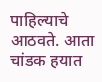पाहिल्याचे आठवते. आता चांडक हयात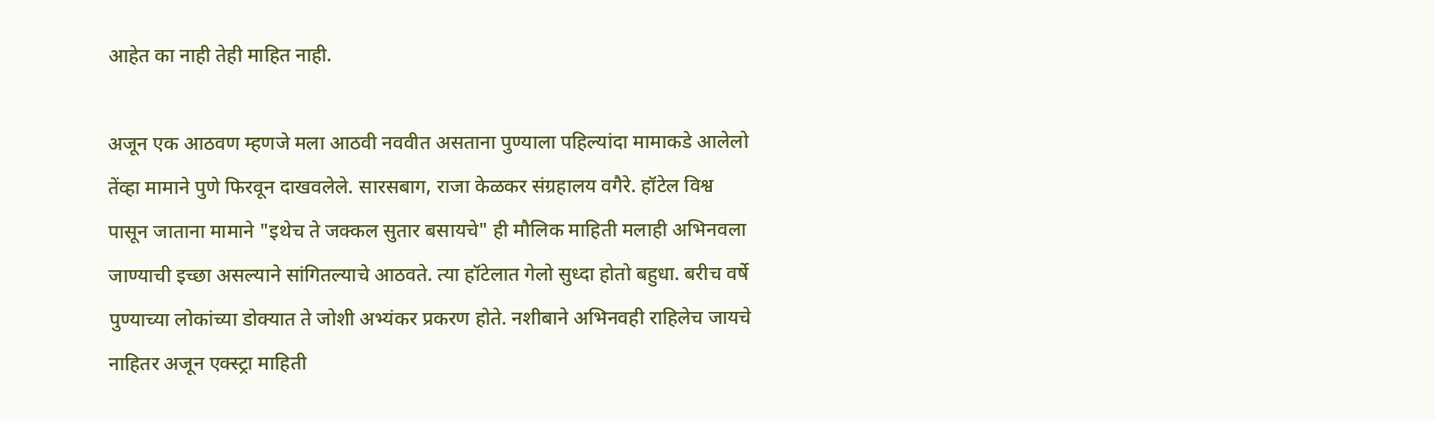आहेत का नाही तेही माहित नाही.

अजून एक आठवण म्हणजे मला आठवी नववीत असताना पुण्याला पहिल्यांदा मामाकडे आलेलो तेंव्हा मामाने पुणे फिरवून दाखवलेले. सारसबाग, राजा केळकर संग्रहालय वगैरे. हॉटेल विश्व पासून जाताना मामाने "इथेच ते जक्कल सुतार बसायचे" ही मौलिक माहिती मलाही अभिनवला जाण्याची इच्छा असल्याने सांगितल्याचे आठवते. त्या हॉटेलात गेलो सुध्दा होतो बहुधा. बरीच वर्षे पुण्याच्या लोकांच्या डोक्यात ते जोशी अभ्यंकर प्रकरण होते. नशीबाने अभिनवही राहिलेच जायचे नाहितर अजून एक्स्ट्रा माहिती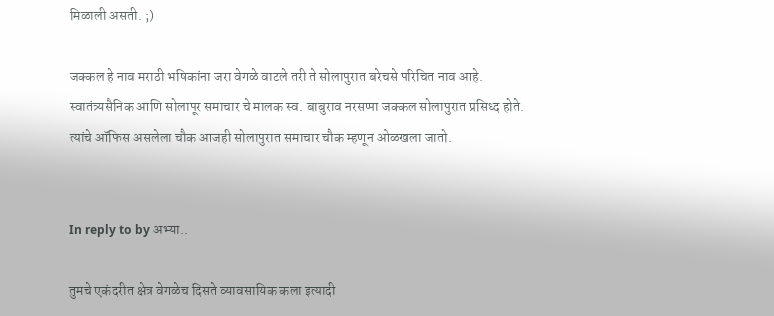मिळाली असती. ;)

जक्कल हे नाव मराठी भषिकांना जरा वेगळे वाटले तरी ते सोलापुरात बरेचसे परिचित नाव आहे. स्वातंत्र्यसैनिक आणि सोलापूर समाचार चे मालक स्व. बाबुराव नरसप्पा जक्कल सोलापुरात प्रसिध्द होते. त्यांचे ऑफिस असलेला चौक आजही सोलापुरात समाचार चौक म्हणून ओळखला जातो.


In reply to by अभ्या..

तुमचे एकंदरीत क्षेत्र वेगळेच दिसते व्यावसायिक कला इत्यादी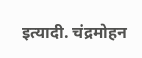इत्यादी. चंद्रमोहन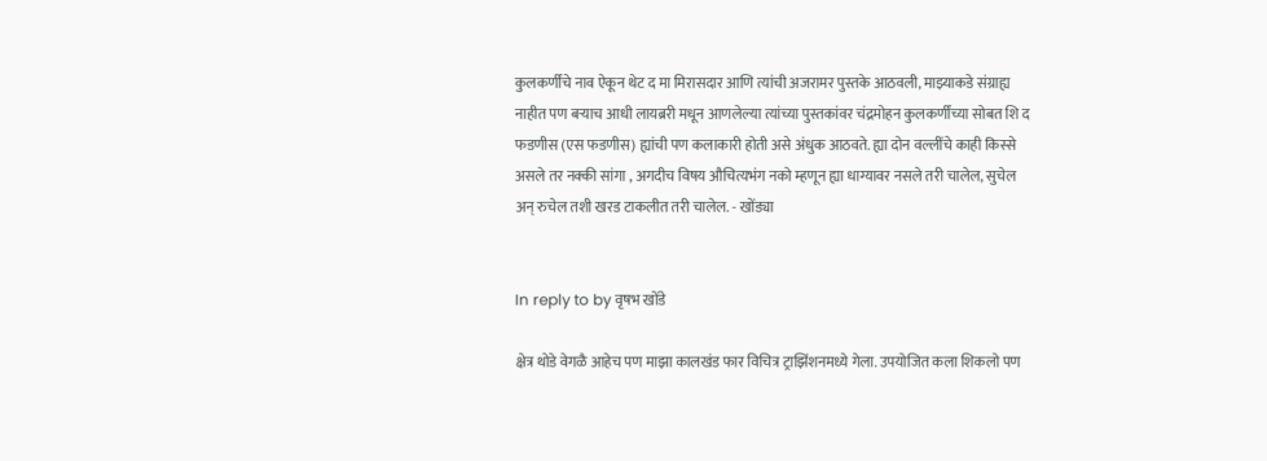कुलकर्णींचे नाव ऐकून थेट द मा मिरासदार आणि त्यांची अजरामर पुस्तके आठवली, माझ्याकडे संग्राह्य नाहीत पण बऱ्याच आधी लायब्ररी मधून आणलेल्या त्यांच्या पुस्तकांवर चंद्रमोहन कुलकर्णींच्या सोबत शि द फडणीस (एस फडणीस) ह्यांची पण कलाकारी होती असे अंधुक आठवते. ह्या दोन वल्लींचे काही किस्से असले तर नक्की सांगा , अगदीच विषय औचित्यभंग नको म्हणून ह्या धाग्यावर नसले तरी चालेल, सुचेल अन् रुचेल तशी खरड टाकलीत तरी चालेल. - खोंड्या


In reply to by वृषभ खोंडे

क्षेत्र थोडे वेगळै आहेच पण माझा कालखंड फार विचित्र ट्राझिंशनमध्ये गेला. उपयोजित कला शिकलो पण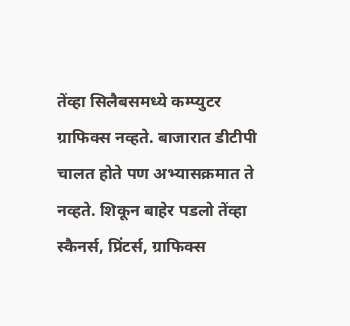तेंव्हा सिलैबसमध्ये कम्प्युटर ग्राफिक्स नव्हते. बाजारात डीटीपी चालत होते पण अभ्यासक्रमात ते नव्हते. शिकून बाहेर पडलो तेंव्हा स्कैनर्स, प्रिंटर्स, ग्राफिक्स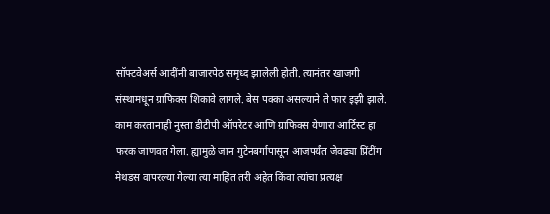सॉफ्टवेअर्स आदींनी बाजारपेठ समृध्द झालेली होती. त्यानंतर खाजगी संस्थामधून ग्राफिक्स शिकावे लागले. बेस पक्का असल्याने ते फार इझी झाले. काम करतानाही नुस्ता डीटीपी ऑपरेटर आणि ग्राफिक्स येणारा आर्टिस्ट हा फरक जाणवत गेला. ह्यामुळे जान गुटेनबर्गापासून आजपर्यंत जेवढ्या प्रिंटींग मेथडस वापरल्या गेल्या त्या माहित तरी अहेत किंवा त्यांचा प्रत्यक्ष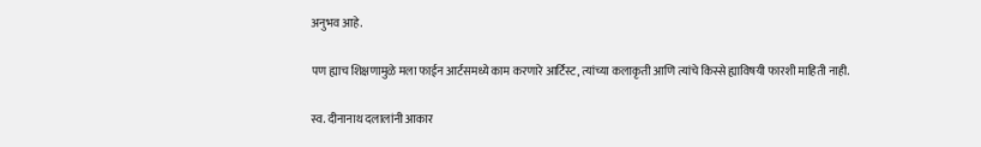अनुभव आहे.

पण ह्याच शिक्षणामुळे मला फाईन आर्टसमध्ये काम करणारे आर्टिस्ट, त्यांच्या कलाकृती आणि त्यांचे किस्से ह्याविषयी फारशी माहिती नाही.

स्व. दीनानाथ दलालांनी आकार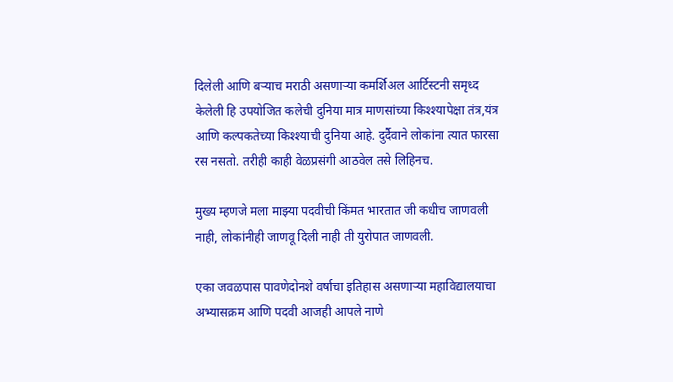दिलेली आणि बऱ्याच मराठी असणाऱ्या कमर्शिअल आर्टिस्टनी समृध्द केलेली हि उपयोजित कलेची दुनिया मात्र माणसांच्या किश्श्यापेक्षा तंत्र,यंत्र आणि कल्पकतेच्या किश्श्याची दुनिया आहे. दुर्दैवाने लोकांना त्यात फारसा रस नसतो. तरीही काही वेळप्रसंगी आठवेल तसे लिहिनच.

मुख्य म्हणजे मला माझ्या पदवीची किंमत भारतात जी कधीच जाणवली नाही, लोकांनीही जाणवू दिली नाही ती युरोपात जाणवली.

एका जवळपास पावणेदोनशे वर्षाचा इतिहास असणाऱ्या महाविद्यालयाचा अभ्यासक्रम आणि पदवी आजही आपले नाणे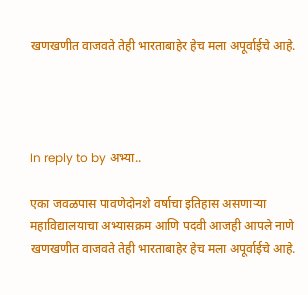खणखणीत वाजवते तेही भारताबाहेर हेच मला अपूर्वाईचे आहे.




In reply to by अभ्या..

एका जवळपास पावणेदोनशे वर्षाचा इतिहास असणाऱ्या महाविद्यालयाचा अभ्यासक्रम आणि पदवी आजही आपले नाणे खणखणीत वाजवते तेही भारताबाहेर हेच मला अपूर्वाईचे आहे.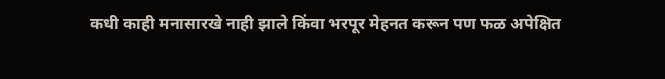कधी काही मनासारखे नाही झाले किंवा भरपूर मेहनत करून पण फळ अपेक्षित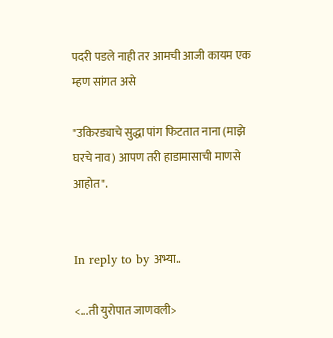पदरी पडले नाही तर आमची आजी कायम एक म्हण सांगत असे

"उकिरड्याचे सुद्धा पांग फिटतात नाना (माझे घरचे नाव) आपण तरी हाडामासाची माणसे आहोत".


In reply to by अभ्या..

<...ती युरोपात जाणवली>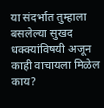या संदर्भात तुम्हाला बसलेल्या सुखद धक्क्यांविषयी अजून काही वाचायला मिळेल काय?